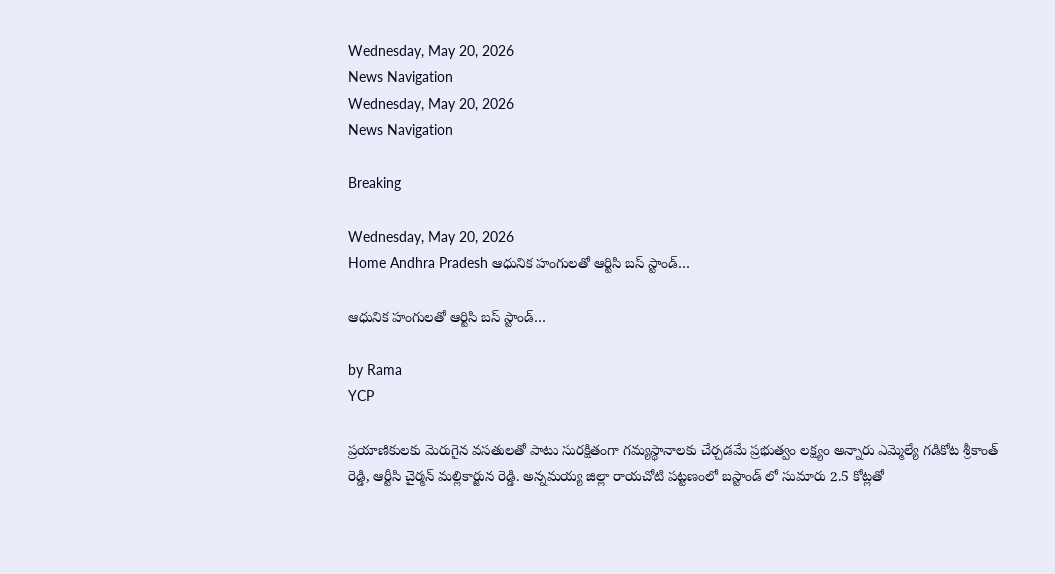Wednesday, May 20, 2026
News Navigation
Wednesday, May 20, 2026
News Navigation

Breaking

Wednesday, May 20, 2026
Home Andhra Pradesh ఆధునిక హంగులతో ఆర్టిసి బస్ స్టాండ్…

ఆధునిక హంగులతో ఆర్టిసి బస్ స్టాండ్…

by Rama
YCP

ప్రయాణికులకు మెరుగైన వసతులతో పాటు సురక్షితంగా గమ్యస్థానాలకు చేర్చడమే ప్రభుత్వం లక్ష్యం అన్నారు ఎమ్మెల్యే గడికోట శ్రీకాంత్ రెడ్డి, ఆర్టీసి చైర్మన్ మల్లికార్జున రెడ్డి. అన్నమయ్య జిల్లా రాయచోటి పట్టణంలో బస్టాండ్ లో సుమారు 2.5 కోట్లతో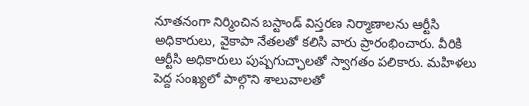నూతనంగా నిర్మించిన బస్టాండ్ విస్తరణ నిర్మాణాలను ఆర్టీసి అధికారులు, వైకాపా నేతలతో కలిసి వారు ప్రారంభించారు. వీరికి ఆర్టీసి అధికారులు పుష్పగుచ్ఛాలతో స్వాగతం పలికారు. మహిళలు పెద్ద సంఖ్యలో పాల్గొని శాలువాలతో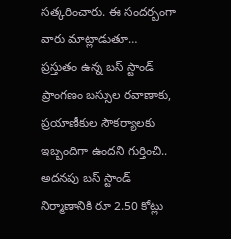సత్కరించారు. ఈ సందర్బంగా వారు మాట్లాడుతూ… ప్రస్తుతం ఉన్న బస్ స్టాండ్ ప్రాంగణం బస్సుల రవాణాకు, ప్రయాణీకుల సౌకర్యాలకు ఇబ్బందిగా ఉందని గుర్తించి.. అదనపు బస్ స్టాండ్ నిర్మాణానికి రూ 2.50 కోట్లు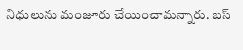నిధులును మంజూరు చేయించామన్నారు. బస్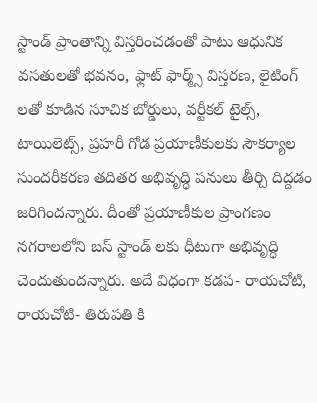స్టాండ్ ప్రాంతాన్ని విస్తరించడంతో పాటు ఆధునిక వసతులతో భవనం, ఫ్లాట్ ఫార్మ్స్ విస్తరణ, లైటింగ్ లతో కూడిన సూచిక బోర్డులు, వర్టీకల్ టైల్స్, టాయిలెట్స్, ప్రహరీ గోడ ప్రయాణీకులకు సౌకర్యాల సుందరీకరణ తదితర అభివృద్ధి పనులు తీర్చి దిద్దడం జరిగిందన్నారు. దీంతో ప్రయాణీకుల ప్రాంగణం నగరాలలోని బస్ స్టాండ్ లకు ధీటుగా అభివృద్ధి చెందుతుందన్నారు. అదే విధంగా కడప- రాయచోటి, రాయచోటి- తిరుపతి కి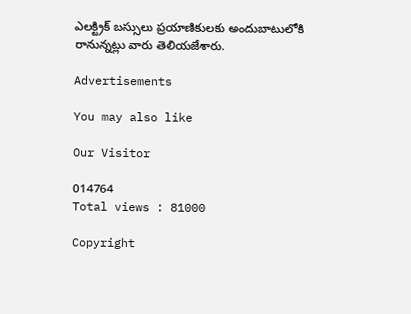ఎలక్ట్రిక్ బస్సులు ప్రయాణికులకు అందుబాటులోకి రానున్నట్లు వారు తెలియజేశారు.

Advertisements

You may also like

Our Visitor

014764
Total views : 81000

Copyright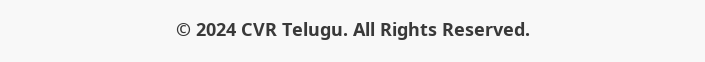© 2024 CVR Telugu. All Rights Reserved.